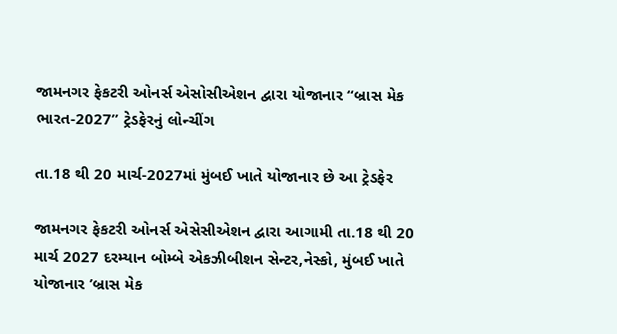જામનગર ફેકટરી ઓનર્સ એસોસીએશન દ્વારા યોજાનાર “બ્રાસ મેક ભારત-2027” ટ્રેડફેરનું લોન્ચીંગ

તા.18 થી 20 માર્ચ-2027માં મુંબઈ ખાતે યોજાનાર છે આ ટ્રેડફેર

જામનગર ફેકટરી ઓનર્સ એસેસીએશન દ્વારા આગામી તા.18 થી 20 માર્ચ 2027 દરમ્યાન બોમ્બે એકઝીબીશન સેન્ટર,નેસ્કો, મુંબઈ ખાતે યોજાનાર ’બ્રાસ મેક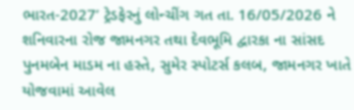ભારત-2027’ ટ્રેડફેરનું લોન્ચીંગ ગત તા. 16/05/2026 ને શનિવારના રોજ જામનગર તથા દેવભૂમિ દ્વારકા ના સાંસદ પુનમબેન માડમ ના હસ્તે, સુમેર સ્પોટર્સ કલબ, જામનગર ખાતે યોજવામાં આવેલ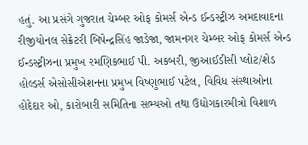હતું. આ પ્રસંગે ગુજરાત ચેમ્બર ઓફ કોમર્સ એન્ડ ઈન્ડસ્ટ્રીઝ અમદાવાદના રીજીયોનલ સેક્રેટરી બિપેન્દ્રસિંહ જાડેજા, જામનગર ચેમ્બર ઓફ કોમર્સ એન્ડ ઈન્ડસ્ટ્રીઝના પ્રમુખ રમણિકભાઈ પી. અકબરી, જીઆઈડીસી પ્લોટ/શેડ હોલ્ડર્સ એસોસીએશનના પ્રમુખ વિષ્ણુભાઈ પટેલ, વિવિધ સંસ્થાઓના હોદેદાર ઓ, કારોબારી સમિતિના સભ્યઓ તથા ઉદ્યોગકારમીત્રો વિશાળ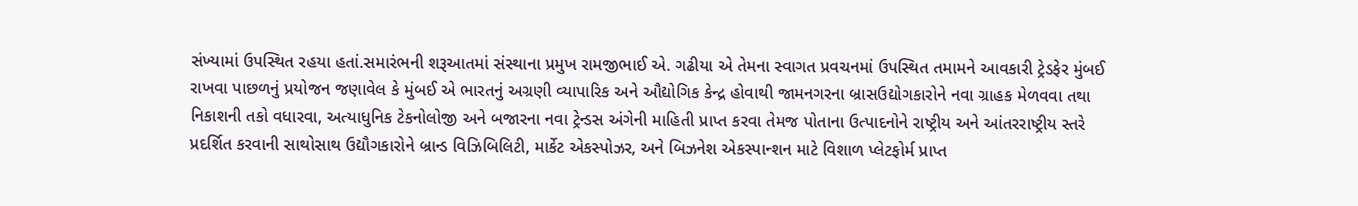સંખ્યામાં ઉપસ્થિત રહયા હતાં.સમારંભની શરૂઆતમાં સંસ્થાના પ્રમુખ રામજીભાઈ એ. ગઢીયા એ તેમના સ્વાગત પ્રવચનમાં ઉપસ્થિત તમામને આવકારી ટ્રેડફેર મુંબઈ રાખવા પાછળનું પ્રયોજન જણાવેલ કે મુંબઈ એ ભારતનું અગ્રણી વ્યાપારિક અને ઔદ્યોગિક કેન્દ્ર હોવાથી જામનગરના બ્રાસઉદ્યોગકારોને નવા ગ્રાહક મેળવવા તથા નિકાશની તકો વધારવા, અત્યાધુનિક ટેકનોલોજી અને બજારના નવા ટ્રેન્ડસ અંગેની માહિતી પ્રાપ્ત કરવા તેમજ પોતાના ઉત્પાદનોને રાષ્ટ્રીય અને આંતરરાષ્ટ્રીય સ્તરે પ્રદર્શિત કરવાની સાથોસાથ ઉદ્યૌગકારોને બ્રાન્ડ વિઝિબિલિટી, માર્કેટ એકસ્પોઝર, અને બિઝનેશ એકસ્પાન્શન માટે વિશાળ પ્લેટફોર્મ પ્રાપ્ત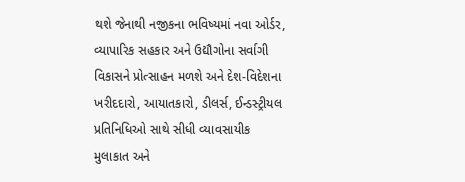થશે જેનાથી નજીકના ભવિષ્યમાં નવા ઓર્ડર, વ્યાપારિક સહકાર અને ઉદ્યૌગોના સર્વાગી વિકાસને પ્રોત્સાહન મળશે અને દેશ-વિદેશના ખરીદદારો, આયાતકારો, ડીલર્સ, ઈન્ડસ્ટ્રીયલ પ્રતિનિધિઓ સાથે સીધી વ્યાવસાયીક મુલાકાત અને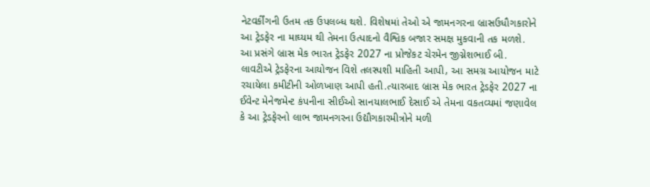નેટવર્કીંગની ઉતમ તક ઉપલબ્ધ થશે. વિશેષમાં તેઓ એ જામનગરના બ્રાસઉધૌગકારોને આ ટ્રેડફેર ના માઘ્યમ થી તેમના ઉત્પાદનો વૈશ્વિક બજાર સમક્ષ મુકવાની તક મળશે.
આ પ્રસંગે બ્રાસ મેક ભારત ટ્રેડફેર 2027 ના પ્રોજેકટ ચેરમેન જીગ્નેશભાઈ બી. લાવટીએ ટ્રેડફેરના આયોજન વિશે તલસ્પશી માહિતી આપી, આ સમગ્ર આયોજન માટે રચાયેલા કમીટીની ઓળખાણ આપી હતી.ત્યારબાદ બ્રાસ મેક ભારત ટ્રેડફેર 2027 ના ઈવેન્ટ મેનેજમેન્ટ કંપનીના સીઈઓ સાનયાલભાઈ દેસાઈ એ તેમના વકતવ્યમાં જણાવેલ કે આ ટ્રેડફેરનો લાભ જામનગરના ઉદ્યૌગકારમીત્રોને મળી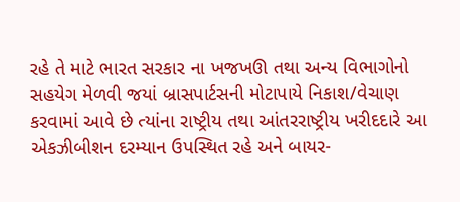રહે તે માટે ભારત સરકાર ના ખજખઊ તથા અન્ય વિભાગોનો સહયેગ મેળવી જયાં બ્રાસપાર્ટસની મોટાપાયે નિકાશ/વેચાણ કરવામાં આવે છે ત્યાંના રાષ્ટ્રીય તથા આંતરરાષ્ટ્રીય ખરીદદારે આ એકઝીબીશન દરમ્યાન ઉપસ્થિત રહે અને બાયર-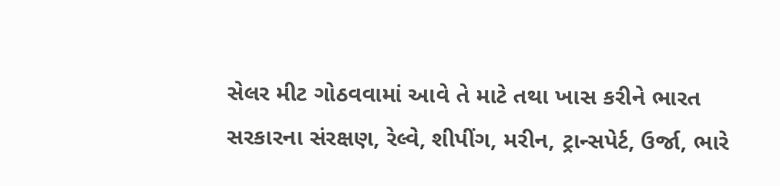સેલર મીટ ગોઠવવામાં આવે તે માટે તથા ખાસ કરીને ભારત સરકારના સંરક્ષણ, રેલ્વે, શીપીંગ, મરીન, ટ્રાન્સપેર્ટ, ઉર્જા, ભારે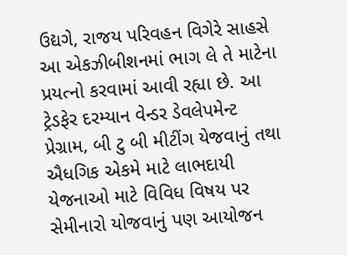ઉદ્યગે, રાજય પરિવહન વિગેરે સાહસે આ એકઝીબીશનમાં ભાગ લે તે માટેના પ્રયત્નો કરવામાં આવી રહ્યા છે. આ ટ્રેડફેર દરમ્યાન વેન્ડર ડેવલેપમેન્ટ પ્રેગ્રામ, બી ટુ બી મીટીંગ યેજવાનું તથા ઐધગિક એકમે માટે લાભદાયી યેજનાઓ માટે વિવિધ વિષય પર સેમીનારો યોજવાનું પણ આયોજન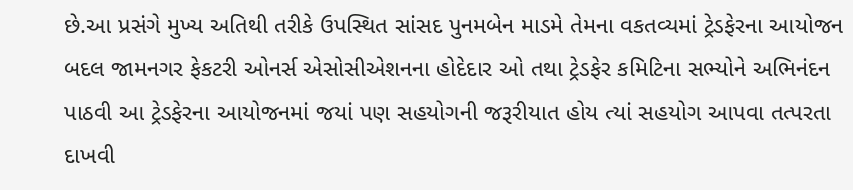છે.આ પ્રસંગે મુખ્ય અતિથી તરીકે ઉપસ્થિત સાંસદ પુનમબેન માડમે તેમના વકતવ્યમાં ટ્રેડફેરના આયોજન બદલ જામનગર ફેકટરી ઓનર્સ એસોસીએશનના હોદેદાર ઓ તથા ટ્રેડફેર કમિટિના સભ્યોને અભિનંદન પાઠવી આ ટ્રેડફેરના આયોજનમાં જયાં પણ સહયોગની જરૂરીયાત હોય ત્યાં સહયોગ આપવા તત્પરતા દાખવી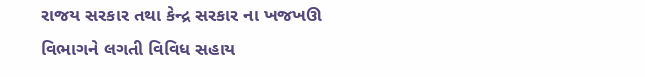રાજય સરકાર તથા કેન્દ્ર સરકાર ના ખજખઊ વિભાગને લગતી વિવિધ સહાય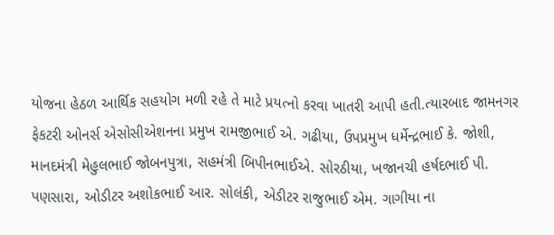યોજના હેઠળ આર્થિક સહયોગ મળી રહે તે માટે પ્રયત્નો કરવા ખાતરી આપી હતી.ત્યારબાદ જામનગર ફેકટરી ઓનર્સ એસોસીએશનના પ્રમુખ રામજીભાઈ એ. ગઢીયા, ઉપપ્રમુખ ધર્મેન્દ્રભાઈ કે. જોશી, માનદમંત્રી મેહુલભાઈ જોબનપુત્રા, સહમંત્રી બિપીનભાઈએ. સોરઠીયા, ખજાનચી હર્ષદભાઈ પી. પણસારા, ઓડીટર અશોકભાઈ આર. સોલંકી, એડીટર રાજુભાઈ એમ. ગાગીયા ના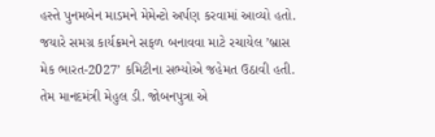હસ્તે પુનમબેન માડમને મેમેન્ટો અર્પણ કરવામાં આવ્યો હતો. જયારે સમગ્ર કાર્યક્રમને સફળ બનાવવા માટે રચાયેલ ’બ્રાસ મેક ભારત-2027’ કમિટીના સભ્યોએ જહેમત ઉઠાવી હતી. તેમ માનદમંત્રી મેહુલ ડી. જોબનપુત્રા એ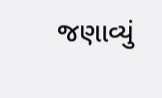જણાવ્યું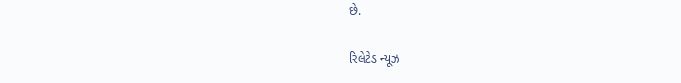છે.

રિલેટેડ ન્યૂઝ